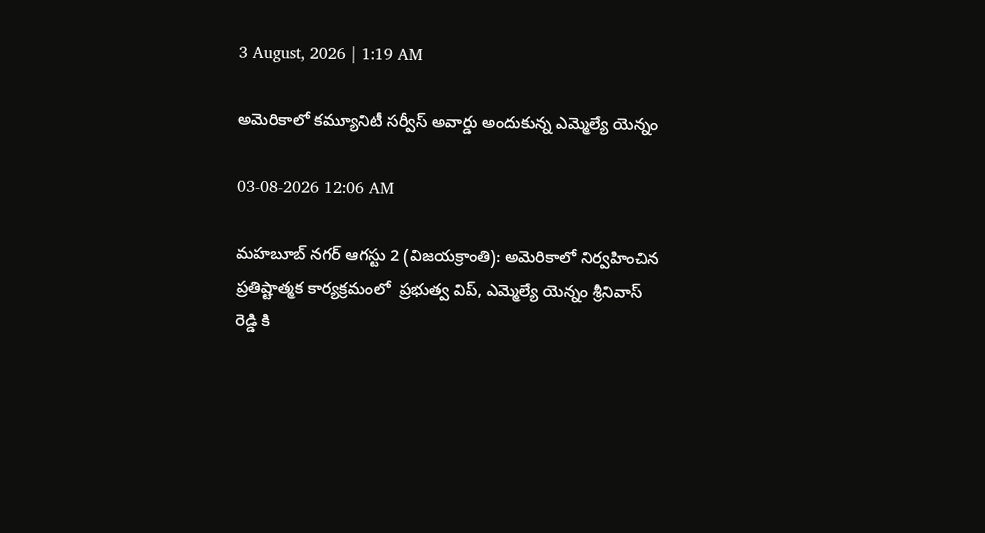3 August, 2026 | 1:19 AM

అమెరికాలో కమ్యూనిటీ సర్వీస్ అవార్డు అందుకున్న ఎమ్మెల్యే యెన్నం

03-08-2026 12:06 AM

మహబూబ్ నగర్ ఆగస్టు 2 (విజయక్రాంతి): అమెరికాలో నిర్వహించిన ప్రతిష్టాత్మక కార్యక్రమంలో  ప్రభుత్వ విప్, ఎమ్మెల్యే యెన్నం శ్రీనివాస్ రెడ్డి కి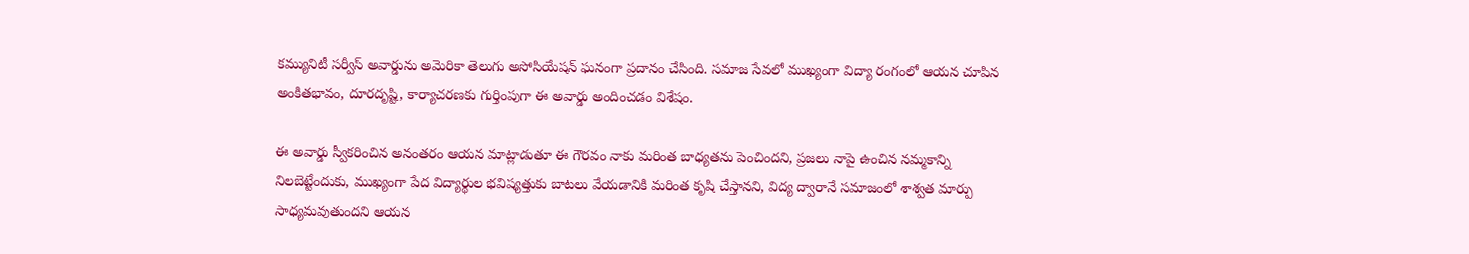కమ్యునిటీ సర్వీస్ అవార్డును అమెరికా తెలుగు అసోసియేషన్ ఘనంగా ప్రదానం చేసింది. సమాజ సేవలో ముఖ్యంగా విద్యా రంగంలో ఆయన చూపిన అంకితభావం, దూరదృష్టి, కార్యాచరణకు గుర్తింపుగా ఈ అవార్డు అందించడం విశేషం.

ఈ అవార్డు స్వీకరించిన అనంతరం ఆయన మాట్లాడుతూ ఈ గౌరవం నాకు మరింత బాధ్యతను పెంచిందని, ప్రజలు నాపై ఉంచిన నమ్మకాన్ని నిలబెట్టేందుకు, ముఖ్యంగా పేద విద్యార్థుల భవిష్యత్తుకు బాటలు వేయడానికి మరింత కృషి చేస్తానని, విద్య ద్వారానే సమాజంలో శాశ్వత మార్పు సాధ్యమవుతుందని ఆయన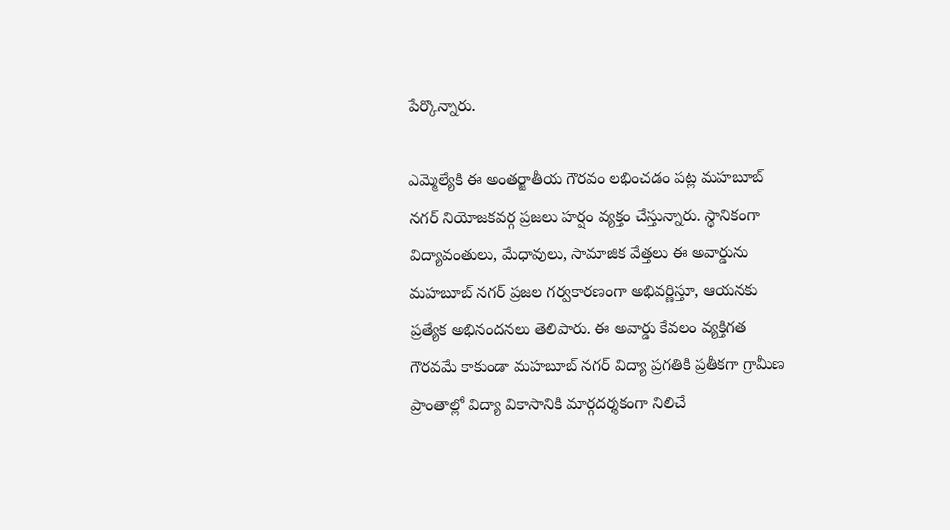పేర్కొన్నారు.

ఎమ్మెల్యేకి ఈ అంతర్జాతీయ గౌరవం లభించడం పట్ల మహబూబ్ నగర్ నియోజకవర్గ ప్రజలు హర్షం వ్యక్తం చేస్తున్నారు. స్థానికంగా విద్యావంతులు, మేధావులు, సామాజిక వేత్తలు ఈ అవార్డును మహబూబ్ నగర్ ప్రజల గర్వకారణంగా అభివర్ణిస్తూ, ఆయనకు ప్రత్యేక అభినందనలు తెలిపారు. ఈ అవార్డు కేవలం వ్యక్తిగత గౌరవమే కాకుండా మహబూబ్ నగర్ విద్యా ప్రగతికి ప్రతీకగా గ్రామీణ ప్రాంతాల్లో విద్యా వికాసానికి మార్గదర్శకంగా నిలిచే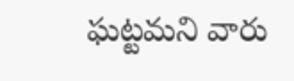ఘట్టమని వారు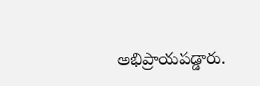అభిప్రాయపడ్డారు.